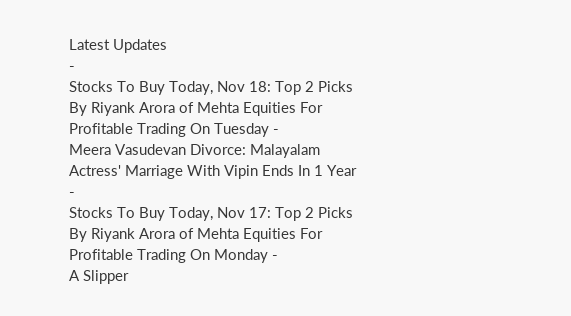Latest Updates
-
Stocks To Buy Today, Nov 18: Top 2 Picks By Riyank Arora of Mehta Equities For Profitable Trading On Tuesday -
Meera Vasudevan Divorce: Malayalam Actress' Marriage With Vipin Ends In 1 Year -
Stocks To Buy Today, Nov 17: Top 2 Picks By Riyank Arora of Mehta Equities For Profitable Trading On Monday -
A Slipper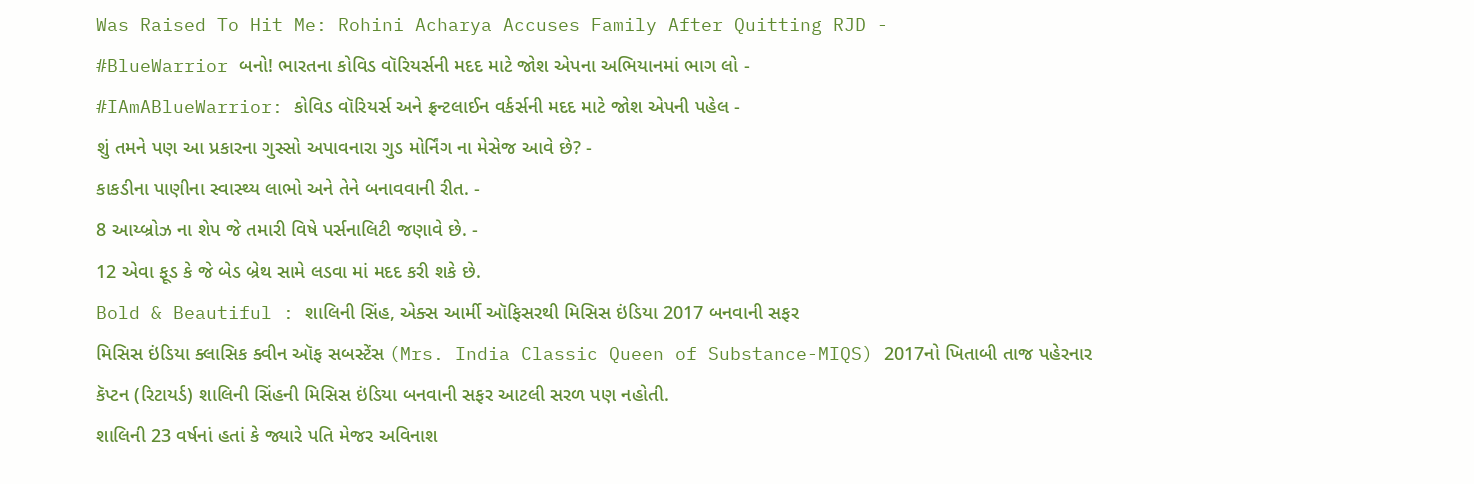Was Raised To Hit Me: Rohini Acharya Accuses Family After Quitting RJD -
#BlueWarrior બનો! ભારતના કોવિડ વૉરિયર્સની મદદ માટે જોશ એપના અભિયાનમાં ભાગ લો -
#IAmABlueWarrior: કોવિડ વૉરિયર્સ અને ફ્રન્ટલાઈન વર્કર્સની મદદ માટે જોશ એપની પહેલ -
શું તમને પણ આ પ્રકારના ગુસ્સો અપાવનારા ગુડ મોર્નિંગ ના મેસેજ આવે છે? -
કાકડીના પાણીના સ્વાસ્થ્ય લાભો અને તેને બનાવવાની રીત. -
8 આય્બ્રોઝ ના શેપ જે તમારી વિષે પર્સનાલિટી જણાવે છે. -
12 એવા ફૂડ કે જે બેડ બ્રેથ સામે લડવા માં મદદ કરી શકે છે.
Bold & Beautiful : શાલિની સિંહ, એક્સ આર્મી ઑફિસરથી મિસિસ ઇંડિયા 2017 બનવાની સફર
મિસિસ ઇંડિયા ક્લાસિક ક્વીન ઑફ સબસ્ટેંસ (Mrs. India Classic Queen of Substance-MIQS) 2017નો ખિતાબી તાજ પહેરનાર કૅપ્ટન (રિટાયર્ડ) શાલિની સિંહની મિસિસ ઇંડિયા બનવાની સફર આટલી સરળ પણ નહોતી.
શાલિની 23 વર્ષનાં હતાં કે જ્યારે પતિ મેજર અવિનાશ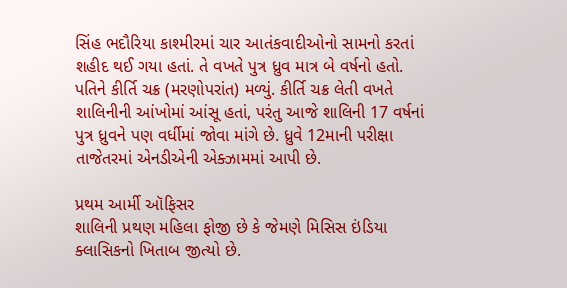સિંહ ભદૌરિયા કાશ્મીરમાં ચાર આતંકવાદીઓનો સામનો કરતાં શહીદ થઈ ગયા હતાં. તે વખતે પુત્ર ધ્રુવ માત્ર બે વર્ષનો હતો. પતિને કીર્તિ ચક્ર (મરણોપરાંત) મળ્યું. કીર્તિ ચક્ર લેતી વખતે શાલિનીની આંખોમાં આંસૂ હતાં, પરંતુ આજે શાલિની 17 વર્ષનાં પુત્ર ધ્રુવને પણ વર્ધીમાં જોવા માંગે છે. ધ્રુવે 12માની પરીક્ષા તાજેતરમાં એનડીએની એક્ઝામમાં આપી છે.

પ્રથમ આર્મી ઑફિસર
શાલિની પ્રથણ મહિલા ફોજી છે કે જેમણે મિસિસ ઇંડિયા ક્લાસિકનો ખિતાબ જીત્યો છે.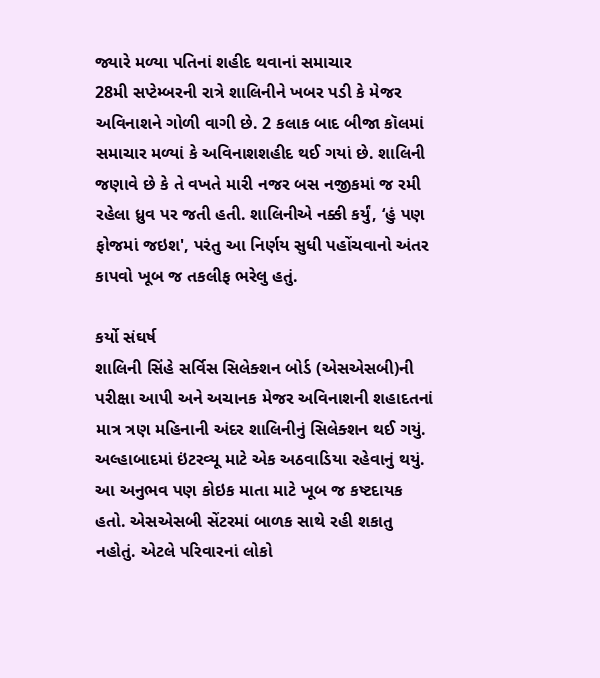જ્યારે મળ્યા પતિનાં શહીદ થવાનાં સમાચાર
28મી સપ્ટેમ્બરની રાત્રે શાલિનીને ખબર પડી કે મેજર અવિનાશને ગોળી વાગી છે. 2 કલાક બાદ બીજા કૉલમાં સમાચાર મળ્યાં કે અવિનાશશહીદ થઈ ગયાં છે. શાલિની જણાવે છે કે તે વખતે મારી નજર બસ નજીકમાં જ રમી રહેલા ધ્રુવ પર જતી હતી. શાલિનીએ નક્કી કર્યું, ‘હું પણ ફોજમાં જઇશ', પરંતુ આ નિર્ણય સુધી પહોંચવાનો અંતર કાપવો ખૂબ જ તકલીફ ભરેલુ હતું.

કર્યો સંઘર્ષ
શાલિની સિંહે સર્વિસ સિલેક્શન બોર્ડ (એસએસબી)ની પરીક્ષા આપી અને અચાનક મેજર અવિનાશની શહાદતનાં માત્ર ત્રણ મહિનાની અંદર શાલિનીનું સિલેક્શન થઈ ગયું. અલ્હાબાદમાં ઇંટરવ્યૂ માટે એક અઠવાડિયા રહેવાનું થયું. આ અનુભવ પણ કોઇક માતા માટે ખૂબ જ કષ્ટદાયક હતો. એસએસબી સેંટરમાં બાળક સાથે રહી શકાતુ નહોતું. એટલે પરિવારનાં લોકો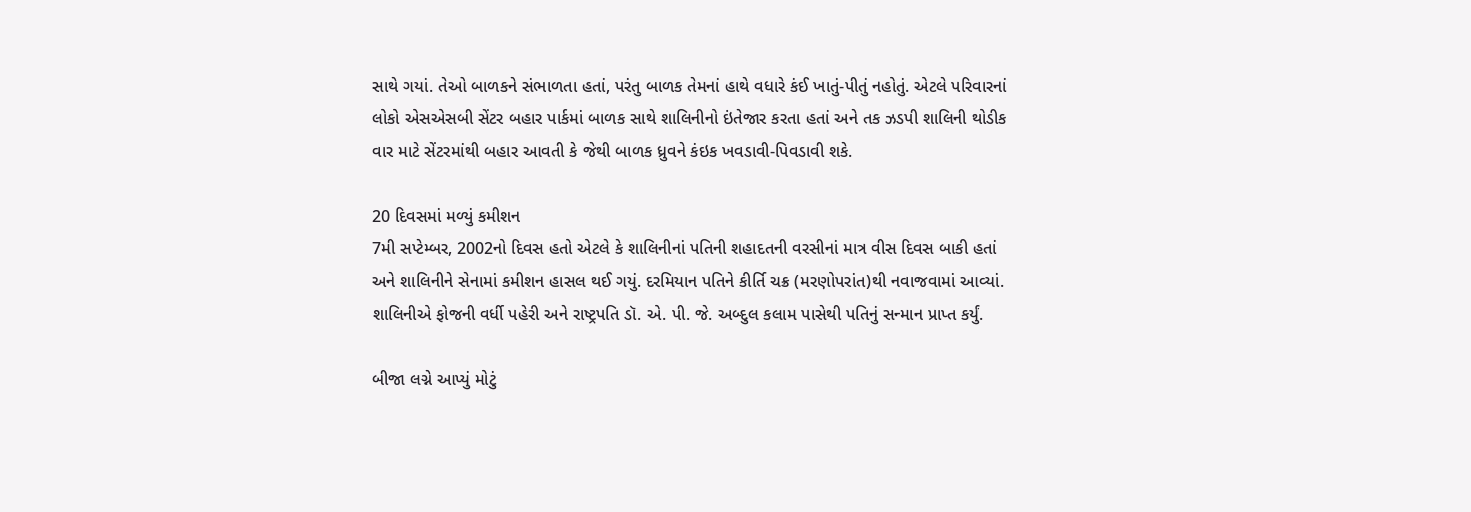સાથે ગયાં. તેઓ બાળકને સંભાળતા હતાં, પરંતુ બાળક તેમનાં હાથે વધારે કંઈ ખાતું-પીતું નહોતું. એટલે પરિવારનાં લોકો એસએસબી સેંટર બહાર પાર્કમાં બાળક સાથે શાલિનીનો ઇંતેજાર કરતા હતાં અને તક ઝડપી શાલિની થોડીક વાર માટે સેંટરમાંથી બહાર આવતી કે જેથી બાળક ધ્રુવને કંઇક ખવડાવી-પિવડાવી શકે.

20 દિવસમાં મળ્યું કમીશન
7મી સપ્ટેમ્બર, 2002નો દિવસ હતો એટલે કે શાલિનીનાં પતિની શહાદતની વરસીનાં માત્ર વીસ દિવસ બાકી હતાં અને શાલિનીને સેનામાં કમીશન હાસલ થઈ ગયું. દરમિયાન પતિને કીર્તિ ચક્ર (મરણોપરાંત)થી નવાજવામાં આવ્યાં. શાલિનીએ ફોજની વર્ધી પહેરી અને રાષ્ટ્રપતિ ડૉ. એ. પી. જે. અબ્દુલ કલામ પાસેથી પતિનું સન્માન પ્રાપ્ત કર્યું.

બીજા લગ્ને આપ્યું મોટું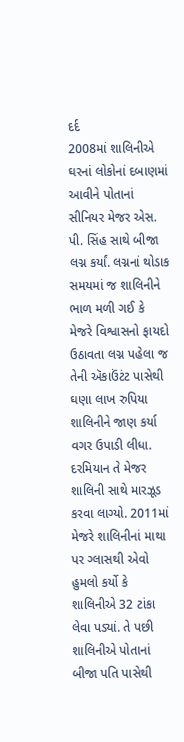દર્દ
2008માં શાલિનીએ ઘરનાં લોકોનાં દબાણમાં આવીને પોતાનાં સીનિયર મેજર એસ. પી. સિંહ સાથે બીજા લગ્ન કર્યાં. લગ્નનાં થોડાક સમયમાં જ શાલિનીને ભાળ મળી ગઈ કે મેજરે વિશ્વાસનો ફાયદો ઉઠાવતા લગ્ન પહેલા જ તેની ઍકાઉંટંટ પાસેથી ઘણા લાખ રુપિયા શાલિનીને જાણ કર્યા વગર ઉપાડી લીધા. દરમિયાન તે મેજર શાલિની સાથે મારઝૂડ કરવા લાગ્યો. 2011માં મેજરે શાલિનીનાં માથા પર ગ્લાસથી એવો હુમલો કર્યો કે શાલિનીએ 32 ટાંકા લેવા પડ્યાં. તે પછી શાલિનીએ પોતાનાં બીજા પતિ પાસેથી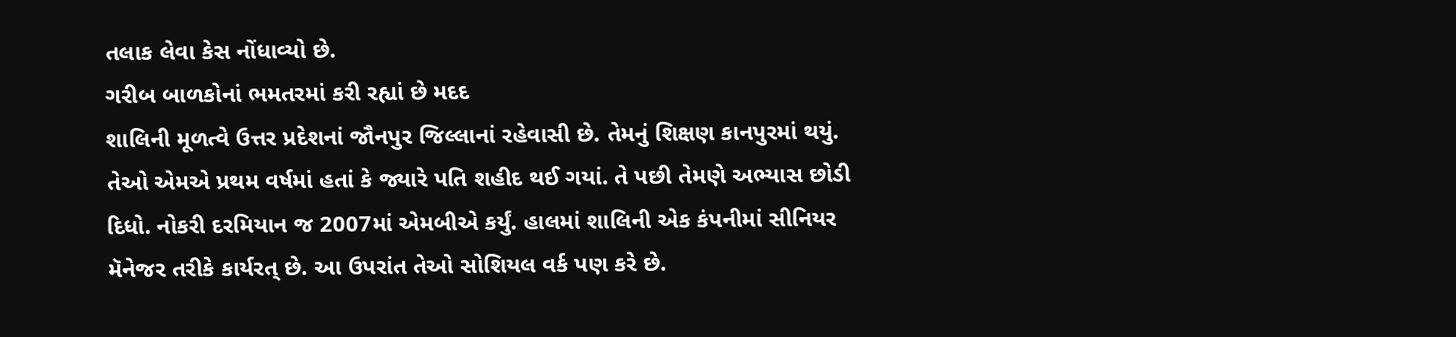તલાક લેવા કેસ નોંધાવ્યો છે.
ગરીબ બાળકોનાં ભમતરમાં કરી રહ્યાં છે મદદ
શાલિની મૂળત્વે ઉત્તર પ્રદેશનાં જૌનપુર જિલ્લાનાં રહેવાસી છે. તેમનું શિક્ષણ કાનપુરમાં થયું. તેઓ એમએ પ્રથમ વર્ષમાં હતાં કે જ્યારે પતિ શહીદ થઈ ગયાં. તે પછી તેમણે અભ્યાસ છોડી દિધો. નોકરી દરમિયાન જ 2007માં એમબીએ કર્યું. હાલમાં શાલિની એક કંપનીમાં સીનિયર મૅનેજર તરીકે કાર્યરત્ છે. આ ઉપરાંત તેઓ સોશિયલ વર્ક પણ કરે છે.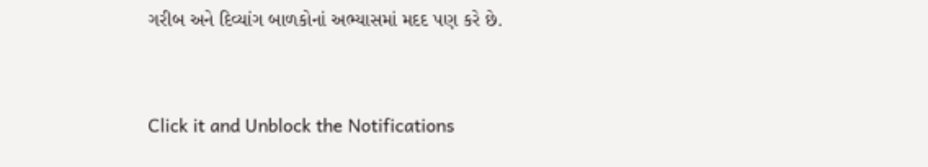ગરીબ અને દિવ્યાંગ બાળકોનાં અભ્યાસમાં મદદ પણ કરે છે.



Click it and Unblock the Notifications